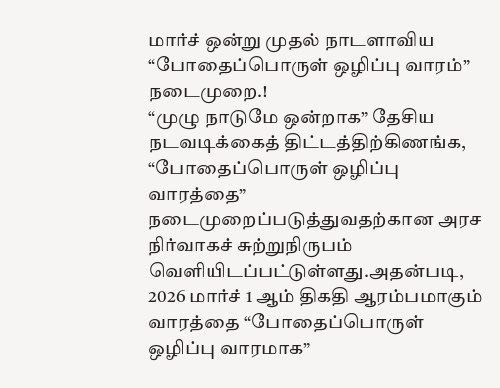மார்ச் ஒன்று முதல் நாடளாவிய “போதைப்பொருள் ஒழிப்பு வாரம்” நடைமுறை.!
“முழு நாடுமே ஒன்றாக” தேசிய நடவடிக்கைத் திட்டத்திற்கிணங்க, “போதைப்பொருள் ஒழிப்பு வாரத்தை” நடைமுறைப்படுத்துவதற்கான அரச நிர்வாகச் சுற்றுநிருபம் வெளியிடப்பட்டுள்ளது.அதன்படி, 2026 மார்ச் 1 ஆம் திகதி ஆரம்பமாகும் வாரத்தை “போதைப்பொருள் ஒழிப்பு வாரமாக”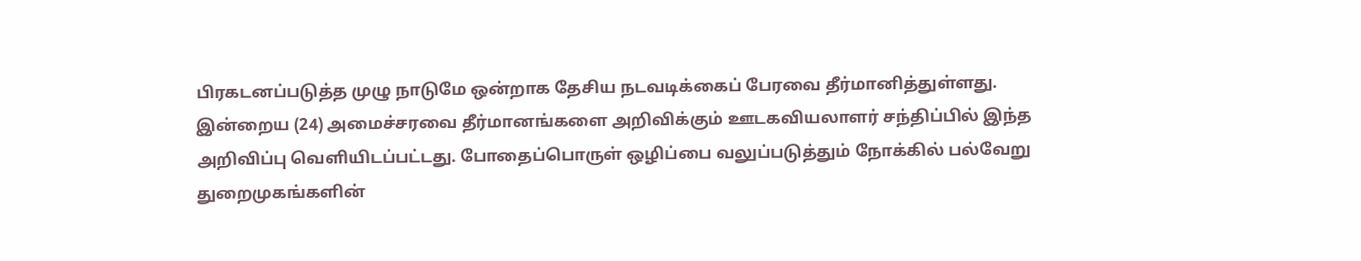பிரகடனப்படுத்த முழு நாடுமே ஒன்றாக தேசிய நடவடிக்கைப் பேரவை தீர்மானித்துள்ளது.
இன்றைய (24) அமைச்சரவை தீர்மானங்களை அறிவிக்கும் ஊடகவியலாளர் சந்திப்பில் இந்த அறிவிப்பு வெளியிடப்பட்டது. போதைப்பொருள் ஒழிப்பை வலுப்படுத்தும் நோக்கில் பல்வேறு துறைமுகங்களின்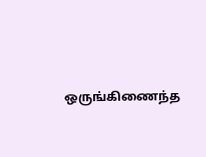ஒருங்கிணைந்த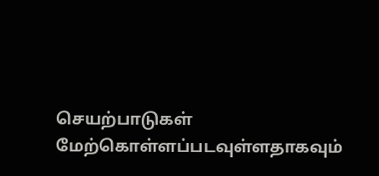செயற்பாடுகள் மேற்கொள்ளப்படவுள்ளதாகவும்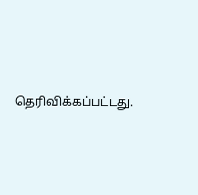தெரிவிக்கப்பட்டது.